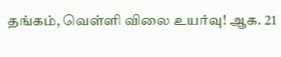தங்கம், வெள்ளி விலை உயர்வு! ஆக. 21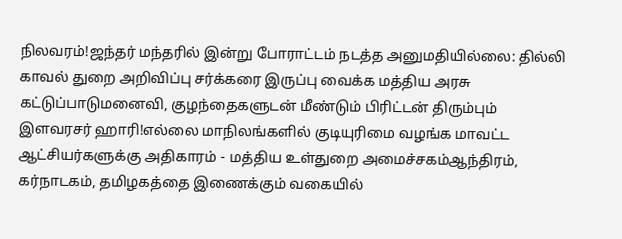நிலவரம்!ஜந்தர் மந்தரில் இன்று போராட்டம் நடத்த அனுமதியில்லை: தில்லி காவல் துறை அறிவிப்பு சர்க்கரை இருப்பு வைக்க மத்திய அரசு கட்டுப்பாடுமனைவி, குழந்தைகளுடன் மீண்டும் பிரிட்டன் திரும்பும் இளவரசர் ஹாரி!எல்லை மாநிலங்களில் குடியுரிமை வழங்க மாவட்ட ஆட்சியர்களுக்கு அதிகாரம் - மத்திய உள்துறை அமைச்சகம்ஆந்திரம், கர்நாடகம், தமிழகத்தை இணைக்கும் வகையில்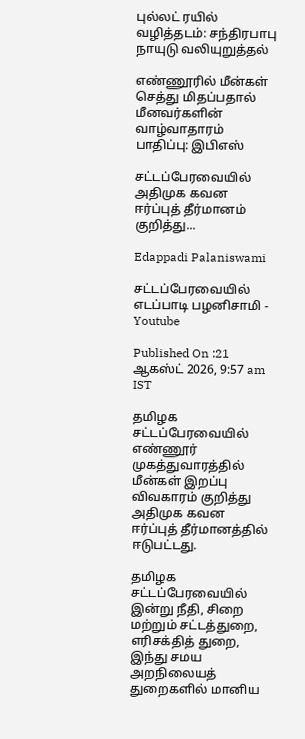புல்லட் ரயில் வழித்தடம்: சந்திரபாபு நாயுடு வலியுறுத்தல்

எண்ணூரில் மீன்கள் செத்து மிதப்பதால் மீனவர்களின் வாழ்வாதாரம் பாதிப்பு: இபிஎஸ்

சட்டப்பேரவையில் அதிமுக கவன ஈர்ப்புத் தீர்மானம் குறித்து...

Edappadi Palaniswami

சட்டப்பேரவையில் எடப்பாடி பழனிசாமி - Youtube

Published On :21 ஆகஸ்ட் 2026, 9:57 am IST

தமிழக சட்டப்பேரவையில் எண்ணூர் முகத்துவாரத்தில் மீன்கள் இறப்பு விவகாரம் குறித்து அதிமுக கவன ஈர்ப்புத் தீர்மானத்தில் ஈடுபட்டது.

தமிழக சட்டப்பேரவையில் இன்று நீதி, சிறை மற்றும் சட்டத்துறை, எரிசக்தித் துறை, இந்து சமய அறநிலையத் துறைகளில் மானிய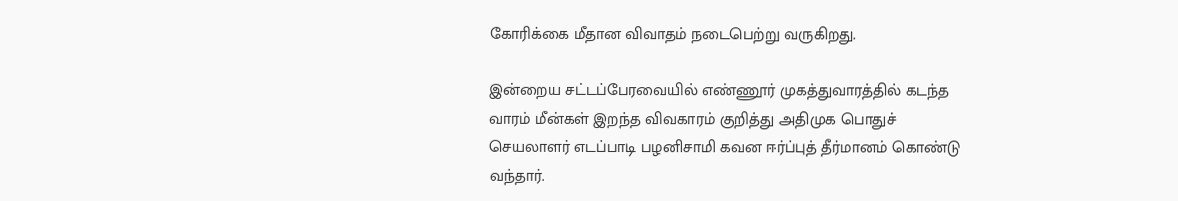கோரிக்கை மீதான விவாதம் நடைபெற்று வருகிறது.

இன்றைய சட்டப்பேரவையில் எண்ணூர் முகத்துவாரத்தில் கடந்த வாரம் மீன்கள் இறந்த விவகாரம் குறித்து அதிமுக பொதுச் செயலாளர் எடப்பாடி பழனிசாமி கவன ஈர்ப்புத் தீர்மானம் கொண்டு வந்தார்.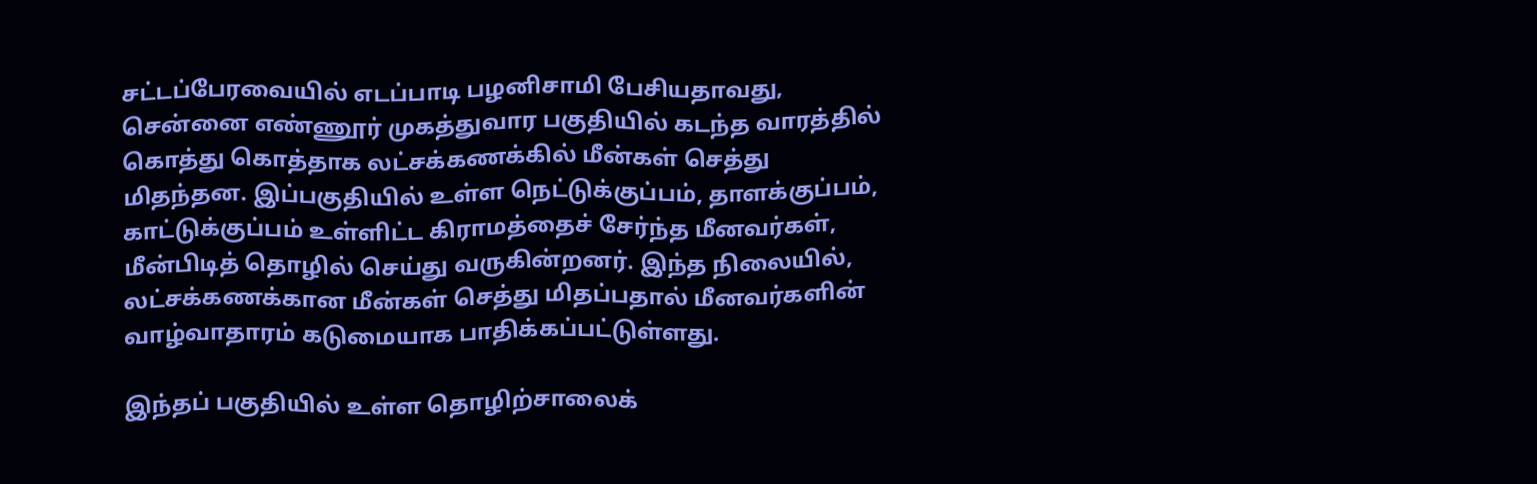சட்டப்பேரவையில் எடப்பாடி பழனிசாமி பேசியதாவது, சென்னை எண்ணூர் முகத்துவார பகுதியில் கடந்த வாரத்தில் கொத்து கொத்தாக லட்சக்கணக்கில் மீன்கள் செத்து மிதந்தன. இப்பகுதியில் உள்ள நெட்டுக்குப்பம், தாளக்குப்பம், காட்டுக்குப்பம் உள்ளிட்ட கிராமத்தைச் சேர்ந்த மீனவர்கள், மீன்பிடித் தொழில் செய்து வருகின்றனர். இந்த நிலையில், லட்சக்கணக்கான மீன்கள் செத்து மிதப்பதால் மீனவர்களின் வாழ்வாதாரம் கடுமையாக பாதிக்கப்பட்டுள்ளது.

இந்தப் பகுதியில் உள்ள தொழிற்சாலைக்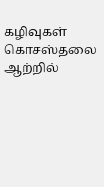கழிவுகள் கொசஸ்தலை ஆற்றில்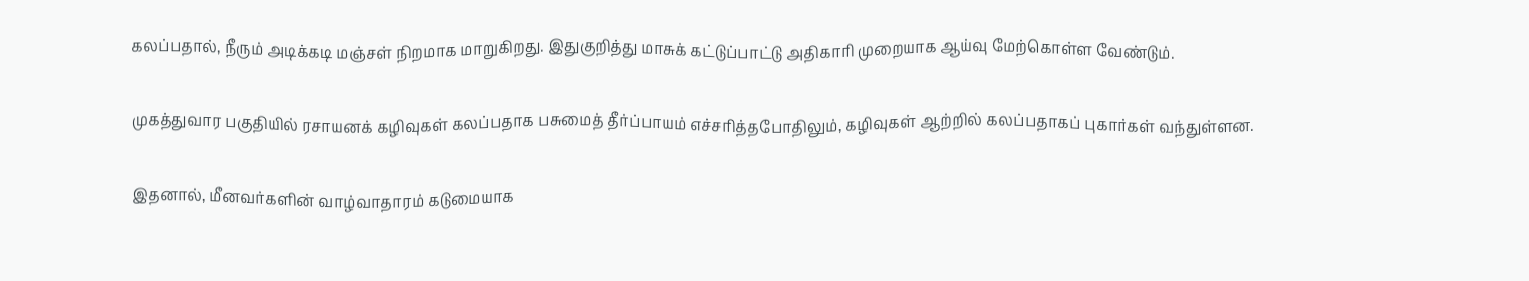கலப்பதால், நீரும் அடிக்கடி மஞ்சள் நிறமாக மாறுகிறது. இதுகுறித்து மாசுக் கட்டுப்பாட்டு அதிகாரி முறையாக ஆய்வு மேற்கொள்ள வேண்டும்.

முகத்துவார பகுதியில் ரசாயனக் கழிவுகள் கலப்பதாக பசுமைத் தீர்ப்பாயம் எச்சரித்தபோதிலும், கழிவுகள் ஆற்றில் கலப்பதாகப் புகார்கள் வந்துள்ளன.

இதனால், மீனவர்களின் வாழ்வாதாரம் கடுமையாக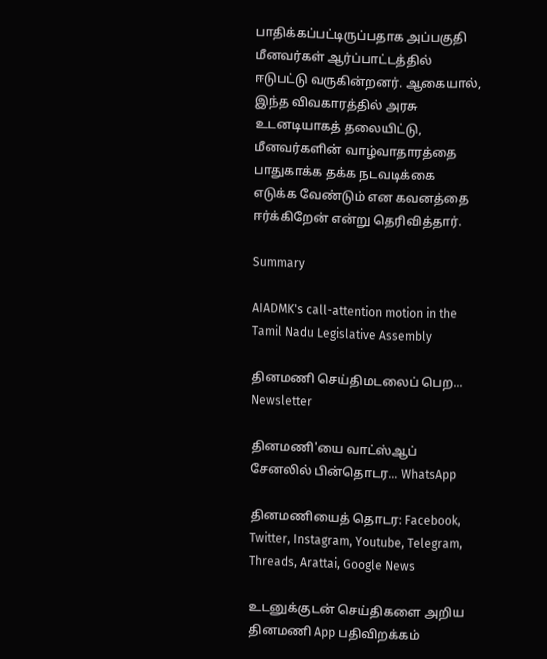பாதிக்கப்பட்டிருப்பதாக அப்பகுதி மீனவர்கள் ஆர்ப்பாட்டத்தில் ஈடுபட்டு வருகின்றனர். ஆகையால், இந்த விவகாரத்தில் அரசு உடனடியாகத் தலையிட்டு, மீனவர்களின் வாழ்வாதாரத்தை பாதுகாக்க தக்க நடவடிக்கை எடுக்க வேண்டும் என கவனத்தை ஈர்க்கிறேன் என்று தெரிவித்தார்.

Summary

AIADMK's call-attention motion in the Tamil Nadu Legislative Assembly

தினமணி செய்திமடலைப் பெற... Newsletter

தினமணி'யை வாட்ஸ்ஆப் சேனலில் பின்தொடர... WhatsApp

தினமணியைத் தொடர: Facebook, Twitter, Instagram, Youtube, Telegram, Threads, Arattai, Google News

உடனுக்குடன் செய்திகளை அறிய தினமணி App பதிவிறக்கம்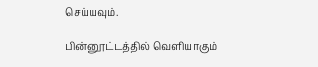செய்யவும்.

பின்னூட்டத்தில் வெளியாகும்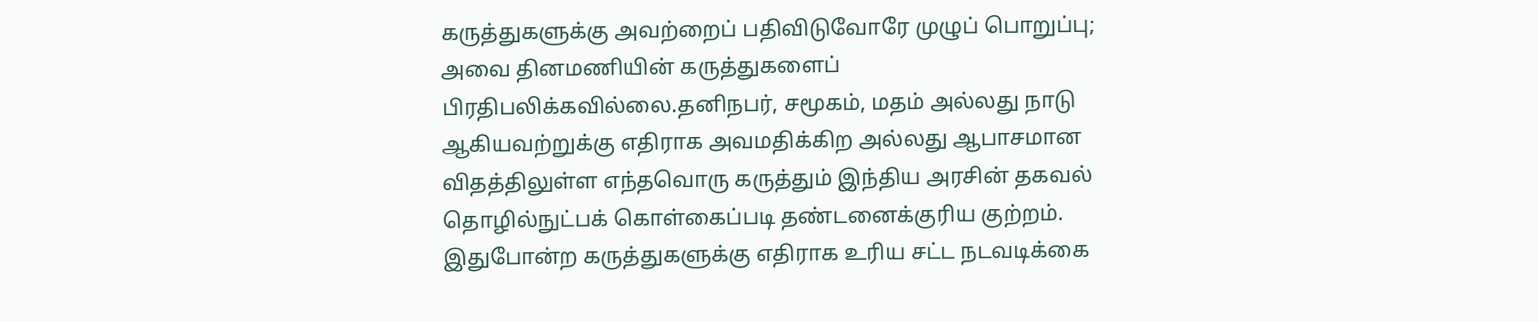கருத்துகளுக்கு அவற்றைப் பதிவிடுவோரே முழுப் பொறுப்பு; அவை தினமணியின் கருத்துகளைப் பிரதிபலிக்கவில்லை.தனிநபர், சமூகம், மதம் அல்லது நாடு ஆகியவற்றுக்கு எதிராக அவமதிக்கிற அல்லது ஆபாசமான விதத்திலுள்ள எந்தவொரு கருத்தும் இந்திய அரசின் தகவல் தொழில்நுட்பக் கொள்கைப்படி தண்டனைக்குரிய குற்றம். இதுபோன்ற கருத்துகளுக்கு எதிராக உரிய சட்ட நடவடிக்கை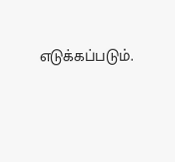எடுக்கப்படும்.